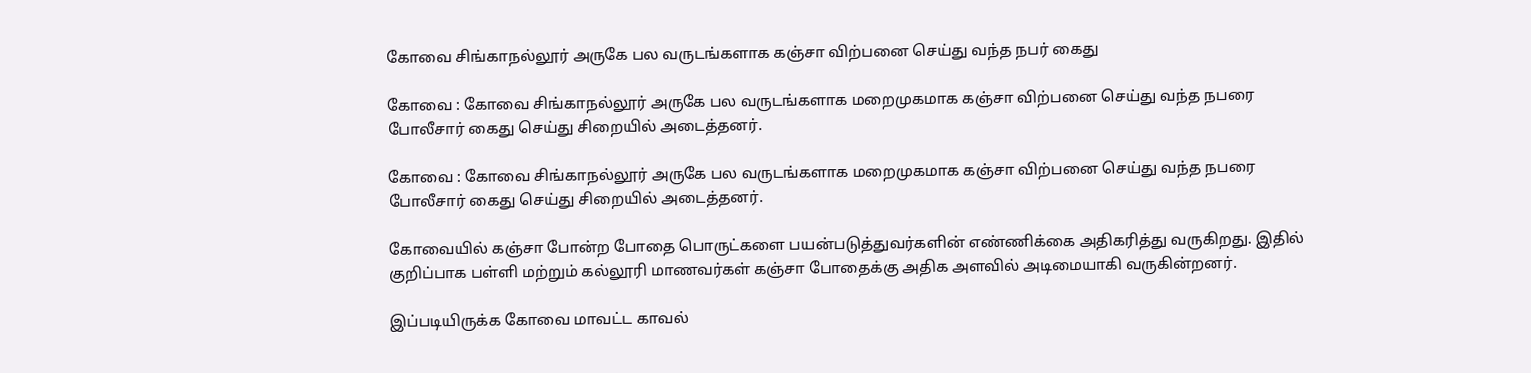கோவை சிங்காநல்லூர் அருகே பல வருடங்களாக கஞ்சா விற்பனை செய்து வந்த நபர் கைது

கோவை : கோவை சிங்காநல்லூர் அருகே பல வருடங்களாக மறைமுகமாக கஞ்சா விற்பனை செய்து வந்த நபரை போலீசார் கைது செய்து சிறையில் அடைத்தனர்.

கோவை : கோவை சிங்காநல்லூர் அருகே பல வருடங்களாக மறைமுகமாக கஞ்சா விற்பனை செய்து வந்த நபரை போலீசார் கைது செய்து சிறையில் அடைத்தனர்.

கோவையில் கஞ்சா போன்ற போதை பொருட்களை பயன்படுத்துவர்களின் எண்ணிக்கை அதிகரித்து வருகிறது. இதில் குறிப்பாக பள்ளி மற்றும் கல்லூரி மாணவர்கள் கஞ்சா போதைக்கு அதிக அளவில் அடிமையாகி வருகின்றனர்.

இப்படியிருக்க கோவை மாவட்ட காவல்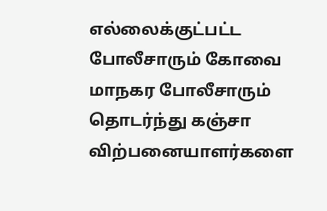எல்லைக்குட்பட்ட போலீசாரும் கோவை மாநகர போலீசாரும் தொடர்ந்து கஞ்சா விற்பனையாளர்களை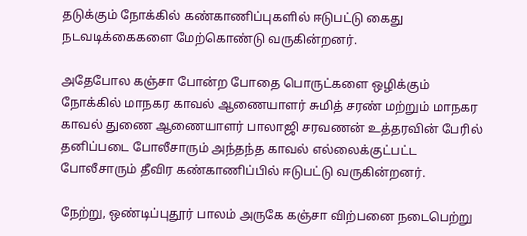தடுக்கும் நோக்கில் கண்காணிப்புகளில் ஈடுபட்டு கைது நடவடிக்கைகளை மேற்கொண்டு வருகின்றனர்.

அதேபோல கஞ்சா போன்ற போதை பொருட்களை ஒழிக்கும் நோக்கில் மாநகர காவல் ஆணையாளர் சுமித் சரண் மற்றும் மாநகர காவல் துணை ஆணையாளர் பாலாஜி சரவணன் உத்தரவின் பேரில் தனிப்படை போலீசாரும் அந்தந்த காவல் எல்லைக்குட்பட்ட போலீசாரும் தீவிர கண்காணிப்பில் ஈடுபட்டு வருகின்றனர்.

நேற்று, ஒண்டிப்புதூர் பாலம் அருகே கஞ்சா விற்பனை நடைபெற்று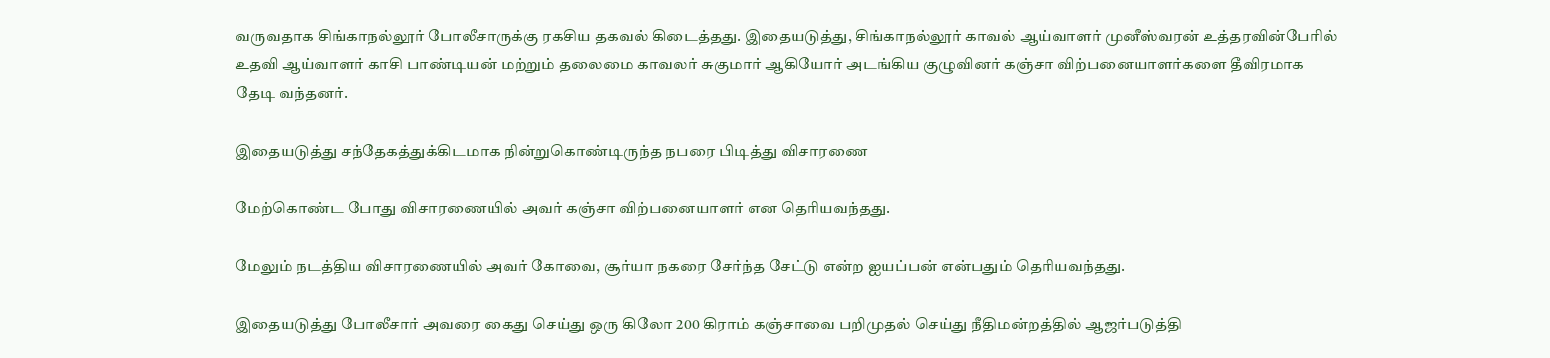வருவதாக சிங்காநல்லூர் போலீசாருக்கு ரகசிய தகவல் கிடைத்தது. இதையடுத்து, சிங்காநல்லூர் காவல் ஆய்வாளர் முனீஸ்வரன் உத்தரவின்பேரில் உதவி ஆய்வாளர் காசி பாண்டியன் மற்றும் தலைமை காவலர் சுகுமார் ஆகியோர் அடங்கிய குழுவினர் கஞ்சா விற்பனையாளர்களை தீவிரமாக தேடி வந்தனர்.

இதையடுத்து சந்தேகத்துக்கிடமாக நின்றுகொண்டிருந்த நபரை பிடித்து விசாரணை

மேற்கொண்ட போது விசாரணையில் அவர் கஞ்சா விற்பனையாளர் என தெரியவந்தது.

மேலும் நடத்திய விசாரணையில் அவர் கோவை, சூர்யா நகரை சேர்ந்த சேட்டு என்ற ஐயப்பன் என்பதும் தெரியவந்தது.

இதையடுத்து போலீசார் அவரை கைது செய்து ஒரு கிலோ 200 கிராம் கஞ்சாவை பறிமுதல் செய்து நீதிமன்றத்தில் ஆஜர்படுத்தி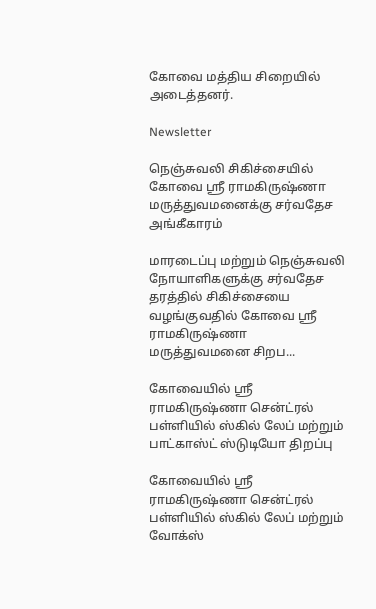கோவை மத்திய சிறையில் அடைத்தனர்.

Newsletter

நெஞ்சுவலி சிகிச்சையில் கோவை ஸ்ரீ ராமகிருஷ்ணா மருத்துவமனைக்கு சர்வதேச அங்கீகாரம்

மாரடைப்பு மற்றும் நெஞ்சுவலி நோயாளிகளுக்கு சர்வதேச தரத்தில் சிகிச்சையை வழங்குவதில் கோவை ஸ்ரீ ராமகிருஷ்ணா மருத்துவமனை சிறப...

கோவையில் ஸ்ரீ ராமகிருஷ்ணா சென்ட்ரல் பள்ளியில் ஸ்கில் லேப் மற்றும் பாட்காஸ்ட் ஸ்டுடியோ திறப்பு

கோவையில் ஸ்ரீ ராமகிருஷ்ணா சென்ட்ரல் பள்ளியில் ஸ்கில் லேப் மற்றும் வோக்ஸ்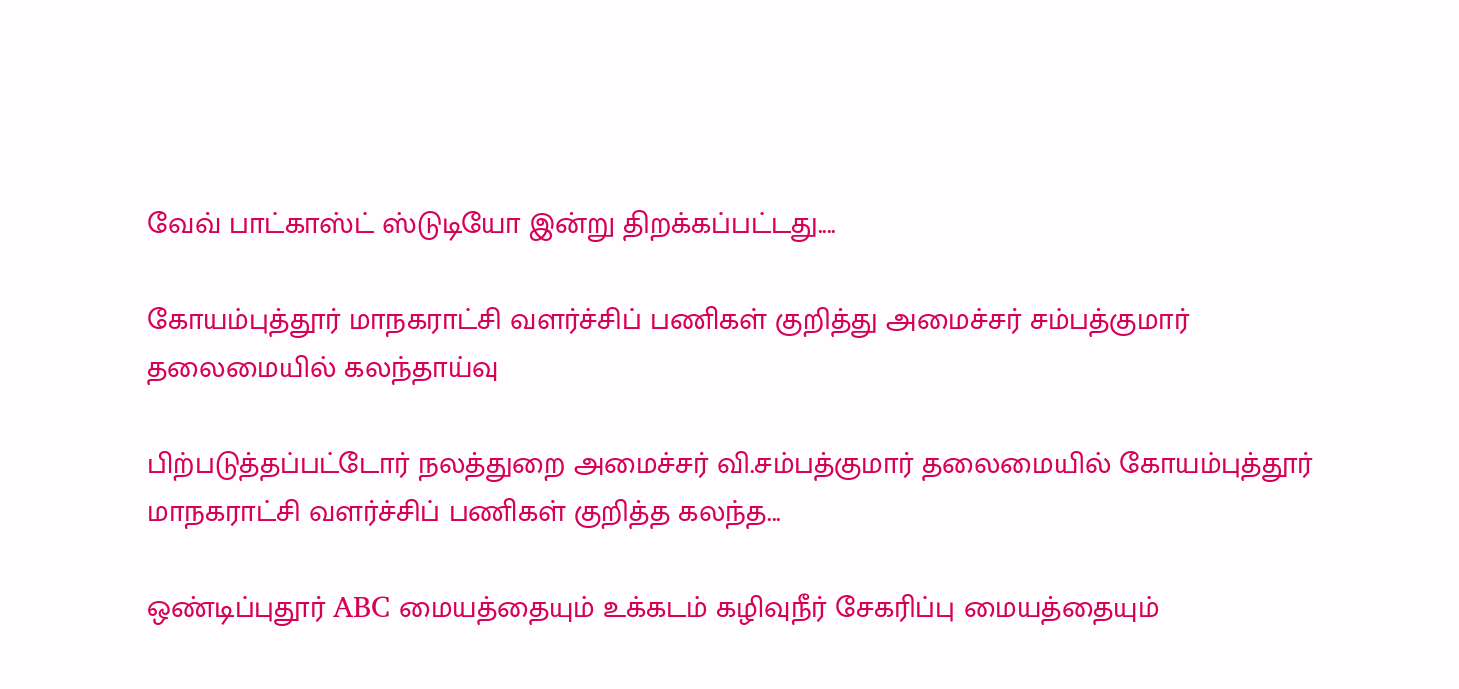வேவ் பாட்காஸ்ட் ஸ்டுடியோ இன்று திறக்கப்பட்டது....

கோயம்புத்தூர் மாநகராட்சி வளர்ச்சிப் பணிகள் குறித்து அமைச்சர் சம்பத்குமார் தலைமையில் கலந்தாய்வு

பிற்படுத்தப்பட்டோர் நலத்துறை அமைச்சர் வி.சம்பத்குமார் தலைமையில் கோயம்புத்தூர் மாநகராட்சி வளர்ச்சிப் பணிகள் குறித்த கலந்த...

ஒண்டிப்புதூர் ABC மையத்தையும் உக்கடம் கழிவுநீர் சேகரிப்பு மையத்தையும்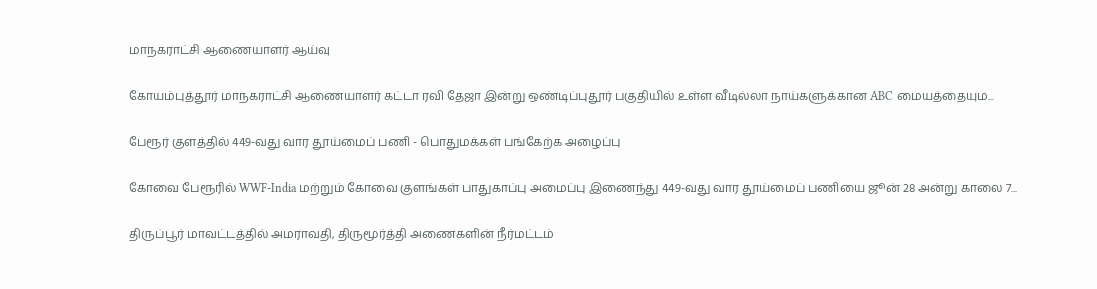மாநகராட்சி ஆணையாளர் ஆய்வு

கோயம்புத்தூர் மாநகராட்சி ஆணையாளர் கட்டா ரவி தேஜா இன்று ஒண்டிப்புதூர் பகுதியில் உள்ள வீடில்லா நாய்களுக்கான ABC மையத்தையும...

பேரூர் குளத்தில் 449-வது வார தூய்மைப் பணி - பொதுமக்கள் பங்கேற்க அழைப்பு

கோவை பேரூரில் WWF-India மற்றும் கோவை குளங்கள் பாதுகாப்பு அமைப்பு இணைந்து 449-வது வார தூய்மைப் பணியை ஜூன் 28 அன்று காலை 7...

திருப்பூர் மாவட்டத்தில் அமராவதி, திருமூர்த்தி அணைகளின் நீர்மட்டம்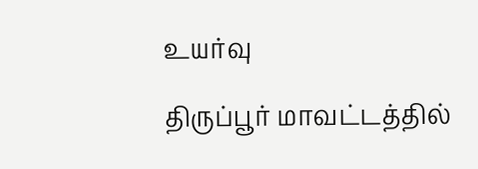உயர்வு

திருப்பூர் மாவட்டத்தில்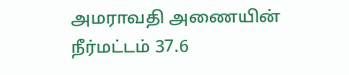அமராவதி அணையின் நீர்மட்டம் 37.6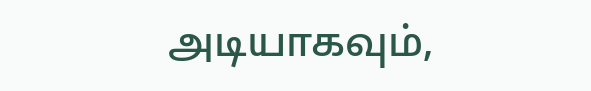அடியாகவும்,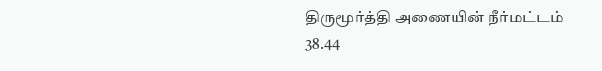திருமூர்த்தி அணையின் நீர்மட்டம் 38.44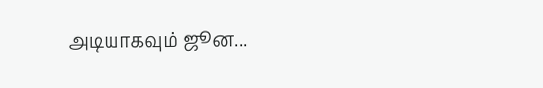அடியாகவும் ஜூன...